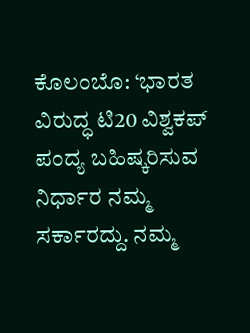ಕೊಲಂಬೊ: ‘ಭಾರತ ವಿರುದ್ಧ ಟಿ20 ವಿಶ್ವಕಪ್ ಪಂದ್ಯ ಬಹಿಷ್ಕರಿಸುವ ನಿರ್ಧಾರ ನಮ್ಮ ಸರ್ಕಾರದ್ದು. ನಮ್ಮ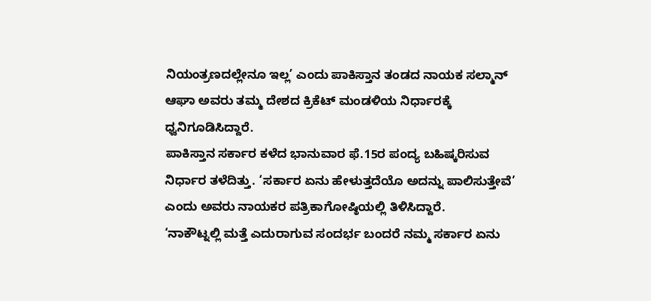ನಿಯಂತ್ರಣದಲ್ಲೇನೂ ಇಲ್ಲ’ ಎಂದು ಪಾಕಿಸ್ತಾನ ತಂಡದ ನಾಯಕ ಸಲ್ಮಾನ್ ಆಘಾ ಅವರು ತಮ್ಮ ದೇಶದ ಕ್ರಿಕೆಟ್ ಮಂಡಳಿಯ ನಿರ್ಧಾರಕ್ಕೆ ಧ್ವನಿಗೂಡಿಸಿದ್ದಾರೆ.
ಪಾಕಿಸ್ತಾನ ಸರ್ಕಾರ ಕಳೆದ ಭಾನುವಾರ ಫೆ.15ರ ಪಂದ್ಯ ಬಹಿಷ್ಕರಿಸುವ ನಿರ್ಧಾರ ತಳೆದಿತ್ತು. ‘ಸರ್ಕಾರ ಏನು ಹೇಳುತ್ತದೆಯೊ ಅದನ್ನು ಪಾಲಿಸುತ್ತೇವೆ’ ಎಂದು ಅವರು ನಾಯಕರ ಪತ್ರಿಕಾಗೋಷ್ಠಿಯಲ್ಲಿ ತಿಳಿಸಿದ್ದಾರೆ.
‘ನಾಕೌಟ್ನಲ್ಲಿ ಮತ್ತೆ ಎದುರಾಗುವ ಸಂದರ್ಭ ಬಂದರೆ ನಮ್ಮ ಸರ್ಕಾರ ಏನು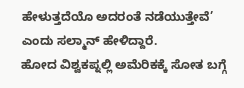ಹೇಳುತ್ತದೆಯೊ ಅದರಂತೆ ನಡೆಯುತ್ತೇವೆ’ ಎಂದು ಸಲ್ಮಾನ್ ಹೇಳಿದ್ದಾರೆ.
ಹೋದ ವಿಶ್ವಕಪ್ನಲ್ಲಿ ಅಮೆರಿಕಕ್ಕೆ ಸೋತ ಬಗ್ಗೆ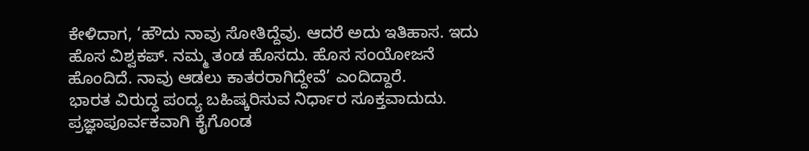ಕೇಳಿದಾಗ, ‘ಹೌದು ನಾವು ಸೋತಿದ್ದೆವು. ಆದರೆ ಅದು ಇತಿಹಾಸ. ಇದು ಹೊಸ ವಿಶ್ವಕಪ್. ನಮ್ಮ ತಂಡ ಹೊಸದು. ಹೊಸ ಸಂಯೋಜನೆ ಹೊಂದಿದೆ. ನಾವು ಆಡಲು ಕಾತರರಾಗಿದ್ದೇವೆ’ ಎಂದಿದ್ದಾರೆ.
ಭಾರತ ವಿರುದ್ಧ ಪಂದ್ಯ ಬಹಿಷ್ಕರಿಸುವ ನಿರ್ಧಾರ ಸೂಕ್ತವಾದುದು. ಪ್ರಜ್ಞಾಪೂರ್ವಕವಾಗಿ ಕೈಗೊಂಡ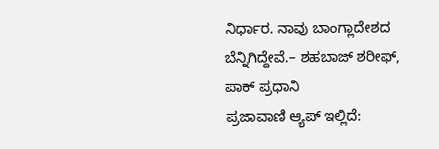ನಿರ್ಧಾರ. ನಾವು ಬಾಂಗ್ಲಾದೇಶದ ಬೆನ್ನಿಗಿದ್ದೇವೆ.– ಶಹಬಾಜ್ ಶರೀಫ್, ಪಾಕ್ ಪ್ರಧಾನಿ
ಪ್ರಜಾವಾಣಿ ಆ್ಯಪ್ ಇಲ್ಲಿದೆ: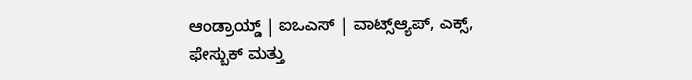ಆಂಡ್ರಾಯ್ಡ್ | ಐಒಎಸ್ | ವಾಟ್ಸ್ಆ್ಯಪ್, ಎಕ್ಸ್, ಫೇಸ್ಬುಕ್ ಮತ್ತು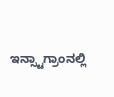ಇನ್ಸ್ಟಾಗ್ರಾಂನಲ್ಲಿ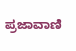ಪ್ರಜಾವಾಣಿ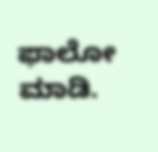ಫಾಲೋ ಮಾಡಿ.